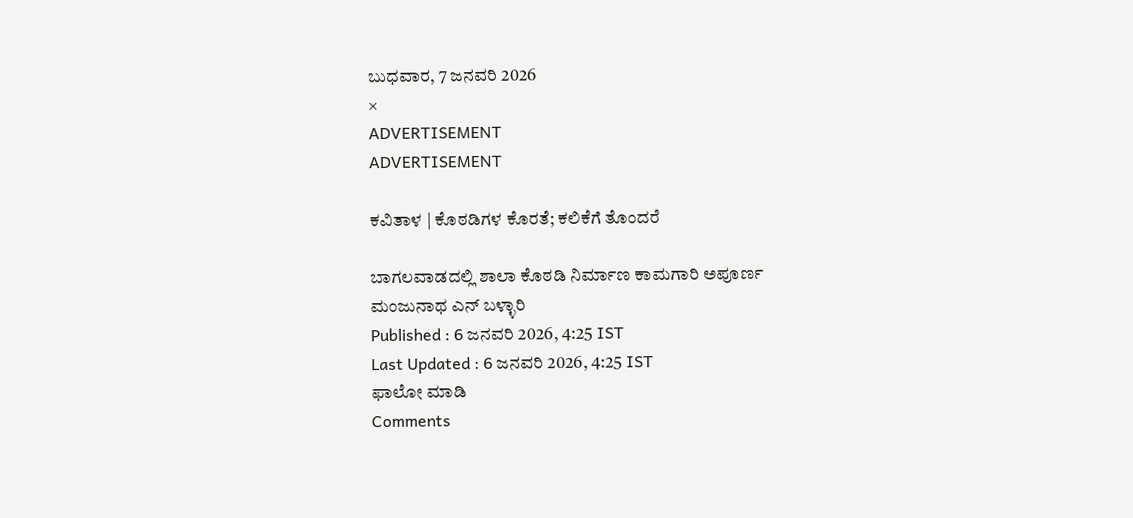ಬುಧವಾರ, 7 ಜನವರಿ 2026
×
ADVERTISEMENT
ADVERTISEMENT

ಕವಿತಾಳ | ಕೊಠಡಿಗಳ ಕೊರತೆ; ಕಲಿಕೆಗೆ ತೊಂದರೆ

ಬಾಗಲವಾಡದಲ್ಲಿ ಶಾಲಾ ಕೊಠಡಿ ನಿರ್ಮಾಣ ಕಾಮಗಾರಿ ಅಪೂರ್ಣ
ಮಂಜುನಾಥ ಎನ್‌ ಬಳ್ಳಾರಿ
Published : 6 ಜನವರಿ 2026, 4:25 IST
Last Updated : 6 ಜನವರಿ 2026, 4:25 IST
ಫಾಲೋ ಮಾಡಿ
Comments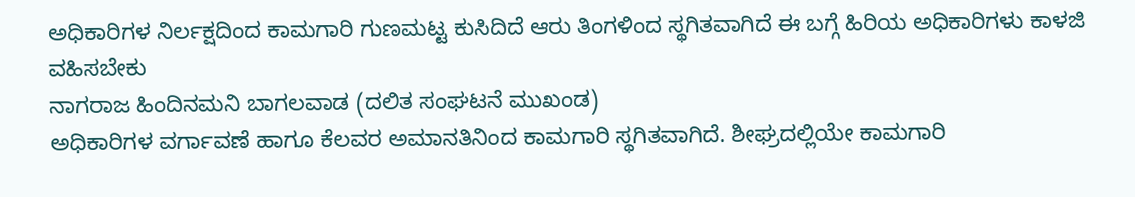ಅಧಿಕಾರಿಗಳ ನಿರ್ಲಕ್ಷದಿಂದ ಕಾಮಗಾರಿ ಗುಣಮಟ್ಟ ಕುಸಿದಿದೆ ಆರು ತಿಂಗಳಿಂದ ಸ್ಥಗಿತವಾಗಿದೆ ಈ ಬಗ್ಗೆ ಹಿರಿಯ ಅಧಿಕಾರಿಗಳು ಕಾಳಜಿ ವಹಿಸಬೇಕು
ನಾಗರಾಜ ಹಿಂದಿನಮನಿ ಬಾಗಲವಾಡ (ದಲಿತ ಸಂಘಟನೆ ಮುಖಂಡ)
ಅಧಿಕಾರಿಗಳ ವರ್ಗಾವಣೆ ಹಾಗೂ ಕೆಲವರ ಅಮಾನತಿನಿಂದ ಕಾಮಗಾರಿ ಸ್ಥಗಿತವಾಗಿದೆ. ಶೀಘ್ರದಲ್ಲಿಯೇ ಕಾಮಗಾರಿ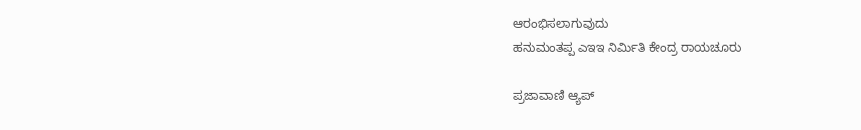ಆರಂಭಿಸಲಾಗುವುದು
ಹನುಮಂತಪ್ಪ ಎಇಇ ನಿರ್ಮಿತಿ ಕೇಂದ್ರ ರಾಯಚೂರು

ಪ್ರಜಾವಾಣಿ ಆ್ಯಪ್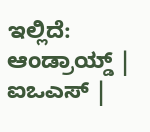ಇಲ್ಲಿದೆ: ಆಂಡ್ರಾಯ್ಡ್ | ಐಒಎಸ್ |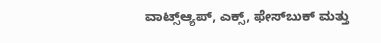ವಾಟ್ಸ್ಆ್ಯಪ್, ಎಕ್ಸ್, ಫೇಸ್‌ಬುಕ್ ಮತ್ತು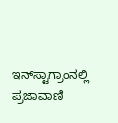ಇನ್‌ಸ್ಟಾಗ್ರಾಂನಲ್ಲಿ ಪ್ರಜಾವಾಣಿ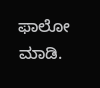ಫಾಲೋ ಮಾಡಿ.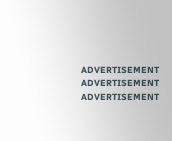ADVERTISEMENT
ADVERTISEMENT
ADVERTISEMENT